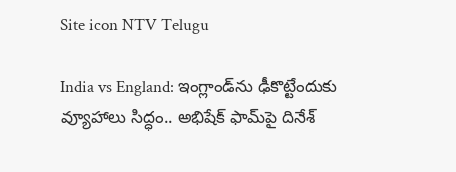Site icon NTV Telugu

India vs England: ఇంగ్లాండ్‌ను ఢీకొట్టేందుకు వ్యూహాలు సిద్ధం.. అభిషేక్ ఫామ్‌పై దినేశ్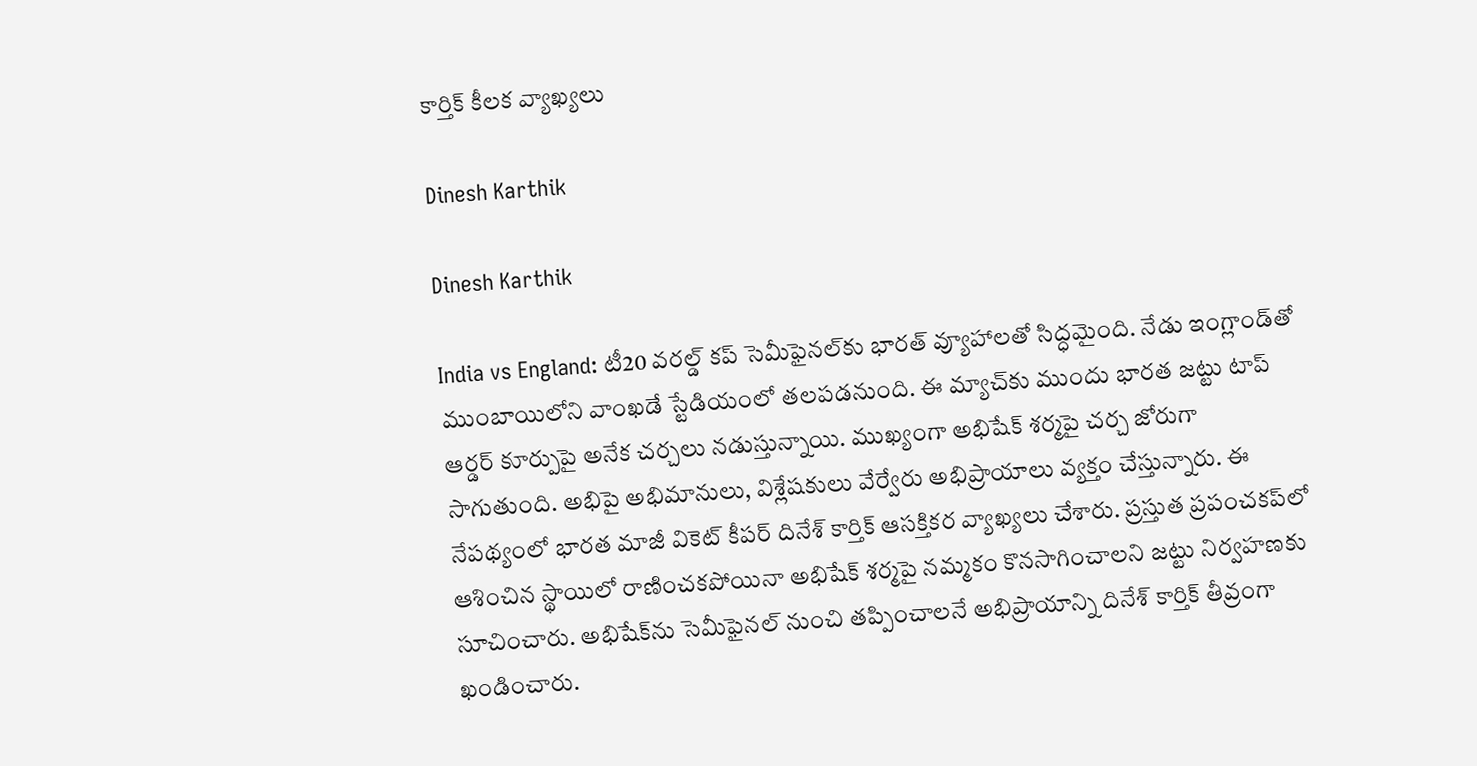కార్తిక్ కీలక వ్యాఖ్యలు

Dinesh Karthik

Dinesh Karthik

India vs England: టీ20 వరల్డ్ కప్ సెమీఫైనల్‌కు భారత్ వ్యూహాలతో సిద్ధమైంది. నేడు ఇంగ్లాండ్‌తో ముంబాయిలోని వాంఖడే స్టేడియంలో తలపడనుంది. ఈ మ్యాచ్‌కు ముందు భారత జట్టు టాప్ ఆర్డర్ కూర్పుపై అనేక చర్చలు నడుస్తున్నాయి. ముఖ్యంగా అభిషేక్ శర్మపై చర్చ జోరుగా సాగుతుంది. అభిపై అభిమానులు, విశ్లేషకులు వేర్వేరు అభిప్రాయాలు వ్యక్తం చేస్తున్నారు. ఈ నేపథ్యంలో భారత మాజీ వికెట్ కీపర్ దినేశ్ కార్తిక్ ఆసక్తికర వ్యాఖ్యలు చేశారు. ప్రస్తుత ప్రపంచకప్‌లో ఆశించిన స్థాయిలో రాణించకపోయినా అభిషేక్ శర్మపై నమ్మకం కొనసాగించాలని జట్టు నిర్వహణకు సూచించారు. అభిషేక్‌ను సెమీఫైనల్ నుంచి తప్పించాలనే అభిప్రాయాన్ని దినేశ్ కార్తిక్ తీవ్రంగా ఖండించారు.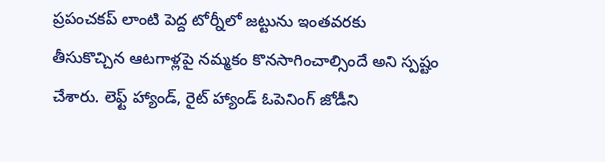ప్రపంచకప్ లాంటి పెద్ద టోర్నీలో జట్టును ఇంతవరకు తీసుకొచ్చిన ఆటగాళ్లపై నమ్మకం కొనసాగించాల్సిందే అని స్పష్టం చేశారు. లెఫ్ట్ హ్యాండ్, రైట్ హ్యాండ్ ఓపెనింగ్ జోడీని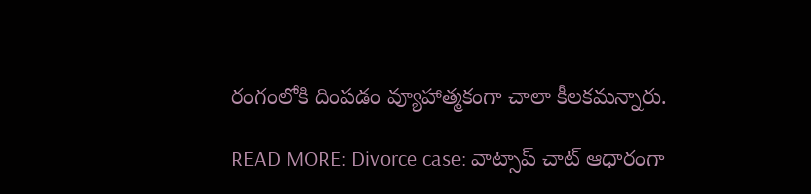రంగంలోకి దింపడం వ్యూహాత్మకంగా చాలా కీలకమన్నారు.

READ MORE: Divorce case: వాట్సాప్ చాట్ ఆధారంగా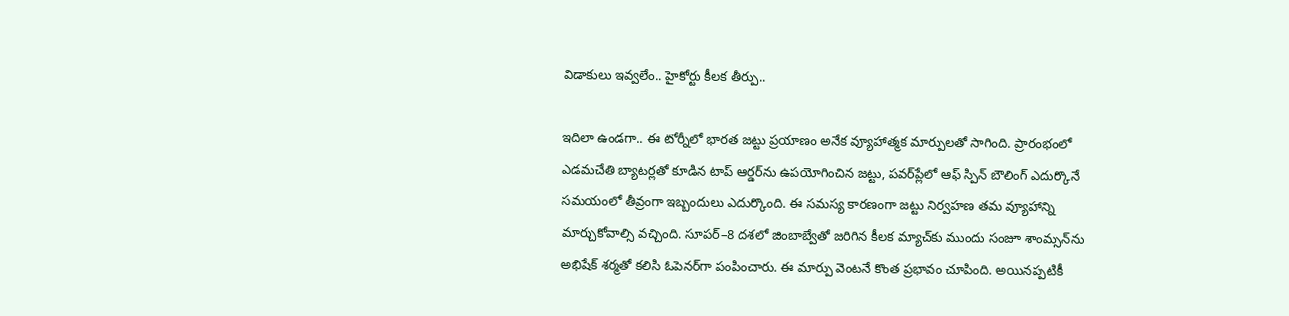విడాకులు ఇవ్వలేం.. హైకోర్టు కీలక తీర్పు..

ఇదిలా ఉండగా.. ఈ టోర్నీలో భారత జట్టు ప్రయాణం అనేక వ్యూహాత్మక మార్పులతో సాగింది. ప్రారంభంలో ఎడమచేతి బ్యాటర్లతో కూడిన టాప్ ఆర్డర్‌ను ఉపయోగించిన జట్టు, పవర్‌ప్లేలో ఆఫ్ స్పిన్ బౌలింగ్ ఎదుర్కొనే సమయంలో తీవ్రంగా ఇబ్బందులు ఎదుర్కొంది. ఈ సమస్య కారణంగా జట్టు నిర్వహణ తమ వ్యూహాన్ని మార్చుకోవాల్సి వచ్చింది. సూపర్–8 దశలో జింబాబ్వేతో జరిగిన కీలక మ్యాచ్‌కు ముందు సంజూ శాంమ్సన్‌ను అభిషేక్ శర్మతో కలిసి ఓపెనర్‌గా పంపించారు. ఈ మార్పు వెంటనే కొంత ప్రభావం చూపింది. అయినప్పటికీ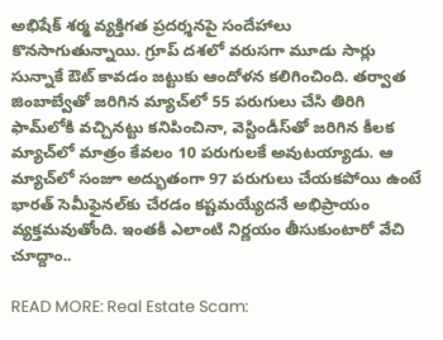అభిషేక్ శర్మ వ్యక్తిగత ప్రదర్శనపై సందేహాలు కొనసాగుతున్నాయి. గ్రూప్ దశలో వరుసగా మూడు సార్లు సున్నాకే ఔట్ కావడం జట్టుకు ఆందోళన కలిగించింది. తర్వాత జింబాబ్వేతో జరిగిన మ్యాచ్‌లో 55 పరుగులు చేసి తిరిగి ఫామ్‌లోకి వచ్చినట్టు కనిపించినా, వెస్టిండీస్‌తో జరిగిన కీలక మ్యాచ్‌లో మాత్రం కేవలం 10 పరుగులకే అవుటయ్యాడు. ఆ మ్యాచ్‌లో సంజూ అద్భుతంగా 97 పరుగులు చేయకపోయి ఉంటే భారత్ సెమీఫైనల్‌కు చేరడం కష్టమయ్యేదనే అభిప్రాయం వ్యక్తమవుతోంది. ఇంతకీ ఎలాంటి నిర్ణయం తీసుకుంటారో వేచి చూద్దాం..

READ MORE: Real Estate Scam: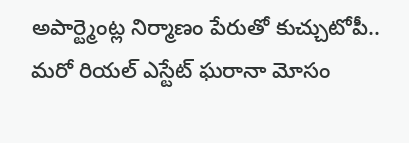అపార్ట్మెంట్ల నిర్మాణం పేరుతో కుచ్చుటోపీ.. మరో రియల్ ఎస్టేట్ ఘరానా మోసం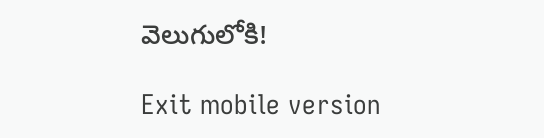వెలుగులోకి!

Exit mobile version